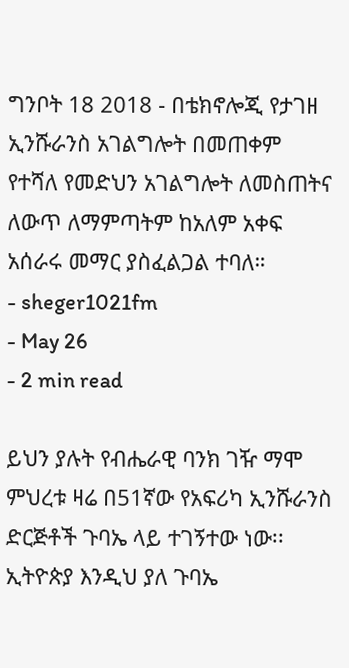ግንቦት 18 2018 - በቴክኖሎጂ የታገዘ ኢንሹራንስ አገልግሎት በመጠቀም የተሻለ የመድህን አገልግሎት ለመስጠትና ለውጥ ለማምጣትም ከአለም አቀፍ አሰራሩ መማር ያስፈልጋል ተባለ።
- sheger1021fm
- May 26
- 2 min read

ይህን ያሉት የብሔራዊ ባንክ ገዥ ማሞ ምህረቱ ዛሬ በ51ኛው የአፍሪካ ኢንሹራንስ ድርጅቶች ጉባኤ ላይ ተገኝተው ነው፡፡
ኢትዮጵያ እንዲህ ያለ ጉባኤ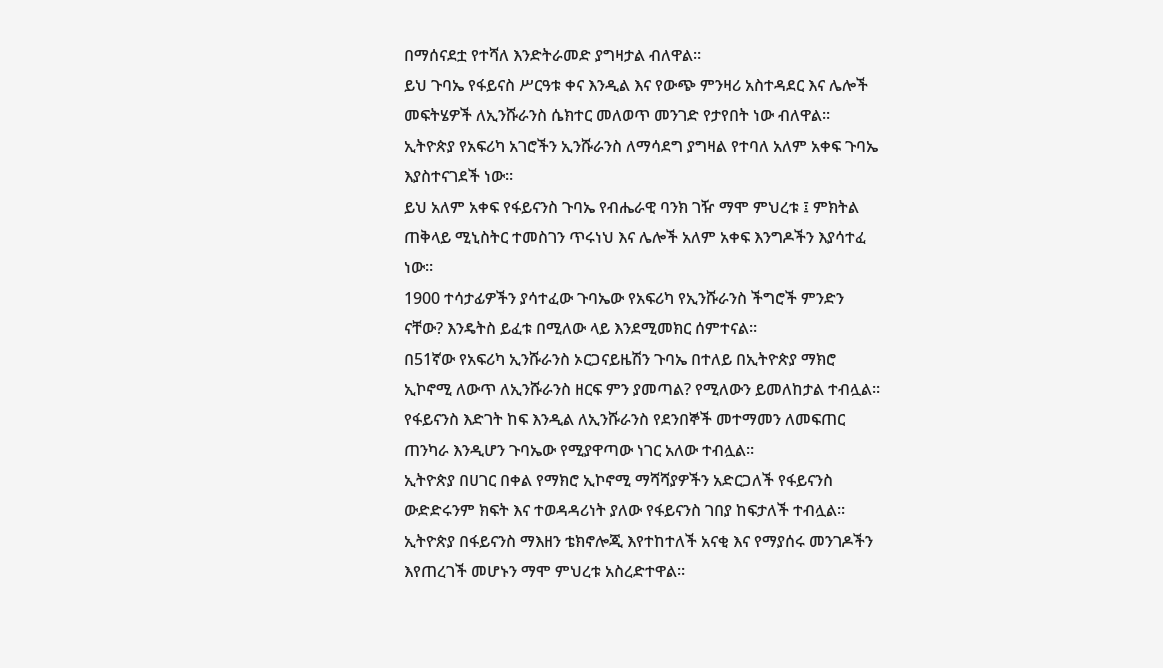በማሰናደቷ የተሻለ እንድትራመድ ያግዛታል ብለዋል።
ይህ ጉባኤ የፋይናስ ሥርዓቱ ቀና እንዲል እና የውጭ ምንዛሪ አስተዳደር እና ሌሎች መፍትሄዎች ለኢንሹራንስ ሴክተር መለወጥ መንገድ የታየበት ነው ብለዋል።
ኢትዮጵያ የአፍሪካ አገሮችን ኢንሹራንስ ለማሳደግ ያግዛል የተባለ አለም አቀፍ ጉባኤ እያስተናገደች ነው።
ይህ አለም አቀፍ የፋይናንስ ጉባኤ የብሔራዊ ባንክ ገዥ ማሞ ምህረቱ ፤ ምክትል ጠቅላይ ሚኒስትር ተመስገን ጥሩነህ እና ሌሎች አለም አቀፍ እንግዶችን እያሳተፈ ነው።
1900 ተሳታፊዎችን ያሳተፈው ጉባኤው የአፍሪካ የኢንሹራንስ ችግሮች ምንድን ናቸው? እንዴትስ ይፈቱ በሚለው ላይ እንደሚመክር ሰምተናል።
በ51ኛው የአፍሪካ ኢንሹራንስ ኦርጋናይዜሽን ጉባኤ በተለይ በኢትዮጵያ ማክሮ ኢኮኖሚ ለውጥ ለኢንሹራንስ ዘርፍ ምን ያመጣል? የሚለውን ይመለከታል ተብሏል፡፡
የፋይናንስ እድገት ከፍ እንዲል ለኢንሹራንስ የደንበኞች መተማመን ለመፍጠር ጠንካራ እንዲሆን ጉባኤው የሚያዋጣው ነገር አለው ተብሏል።
ኢትዮጵያ በሀገር በቀል የማክሮ ኢኮኖሚ ማሻሻያዎችን አድርጋለች የፋይናንስ ውድድሩንም ክፍት እና ተወዳዳሪነት ያለው የፋይናንስ ገበያ ከፍታለች ተብሏል፡፡
ኢትዮጵያ በፋይናንስ ማእዘን ቴክኖሎጂ እየተከተለች አናቂ እና የማያሰሩ መንገዶችን እየጠረገች መሆኑን ማሞ ምህረቱ አስረድተዋል።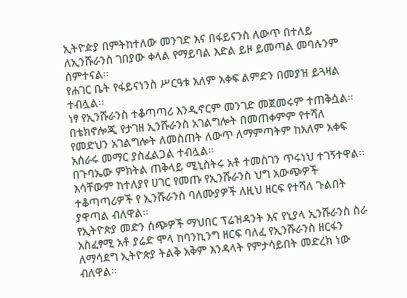ኢትዮዽያ በምትከተለው መንገድ እና በፋይናንስ ለውጥ በተለይ ለኢንሹራንስ ገበያው ቀላል የማይባል እድል ይዞ ይመጣል መባሉንም ሰምተናል።
የሐገር ቤት የፋይናነንስ ሥርዓቱ አለም አቀፍ ልምድን በመያዝ ይጓዛል ተብሏል፡፡
ነፃ የኢንሹራንስ ተቆጣጣሪ እንዲኖርም መንገድ መጀመሩም ተጠቅሷል።
በቴክኖሎጂ የታገዘ ኢንሹራንስ አገልግሎት በመጠቀምም የተሻለ የመድህን አገልግሎት ለመስጠት ለውጥ ለማምጣትም ከአለም አቀፍ አሰራሩ መማር ያስፈልጋል ተብሏል።
በጉባኤው ምክትል ጠቅላይ ሚኒስትሩ አቶ ተመስገን ጥሩነህ ተገኝተዋል፡፡
እሳቸውም ከተለያየ ሀገር የመጡ የኢንሹራንስ ህግ አውጭዎች ተቆጣጣሪዎች የ ኢንሹራንስ ባለሙያዎች ለዚህ ዘርፍ የተሻለ ጉልበት ያዋጣል ብለዋል።
የኢትዮጵያ መድን ሰጭዎች ማህበር ፕሬዝዳንት እና የኒያላ ኢንሹራንስ ስራ አስፈፃሚ አቶ ያሬድ ሞላ ከባንኪንግ ዘርፍ ባለፈ የኢንሹራንስ ዘርፋን ለማሳደግ ኢትዮጵያ ትልቅ አቅም እንዳላት የምታሳይበት መድረክ ነው ብለዋል።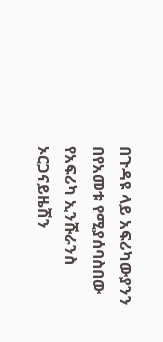በጉዳዩ ላይ አፍሪካውያንን በየአመቱ የሚያሰባስበው የአፍሪካ ኢንሹራንስ ኦርጋናይዜሽን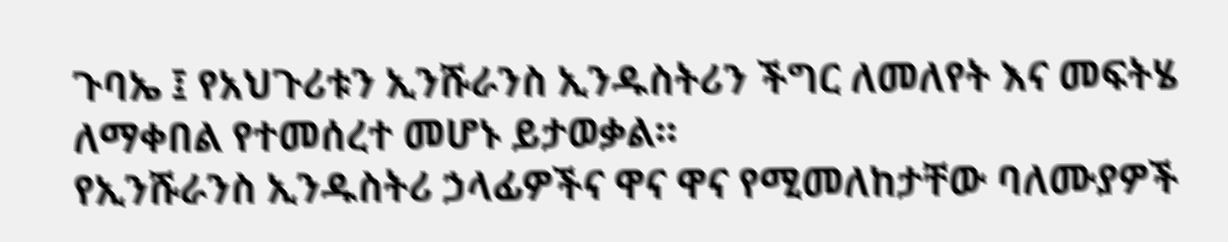ጉባኤ ፤ የአህጉሪቱን ኢንሹራንስ ኢንዱስትሪን ችግር ለመለየት እና መፍትሄ ለማቀበል የተመሰረተ መሆኑ ይታወቃል።
የኢንሹራንስ ኢንዱስትሪ ኃላፊዎችና ዋና ዋና የሚመለከታቸው ባለሙያዎች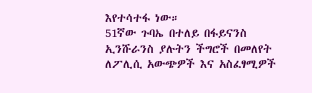እየተሳተፋ ነው።
51ኛው ጉባኤ በተለይ በፋይናንስ ኢንሹራንስ ያሉትን ችግሮች በመለየት ለፖሊሲ አውጭዎች እና አስፈፃሚዎች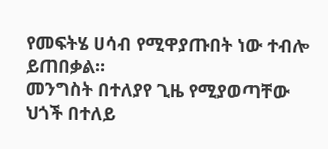የመፍትሄ ሀሳብ የሚዋያጡበት ነው ተብሎ ይጠበቃል።
መንግስት በተለያየ ጊዜ የሚያወጣቸው ህጎች በተለይ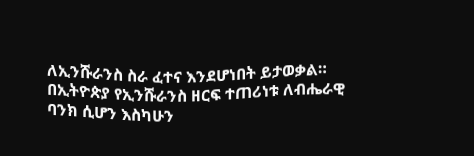ለኢንሹራንስ ስራ ፈተና እንደሆነበት ይታወቃል።
በኢትዮጵያ የኢንሹራንስ ዘርፍ ተጠሪነቱ ለብሔራዊ ባንክ ሲሆን እስካሁን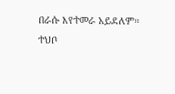በራሱ እየተመራ አይደለም።
ተህቦ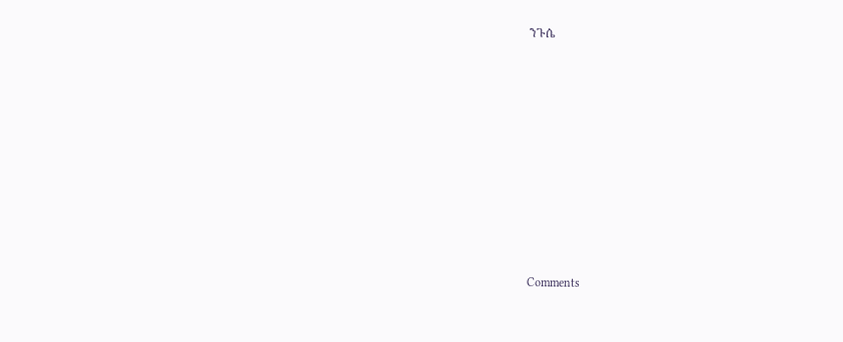ንጉሴ












Comments